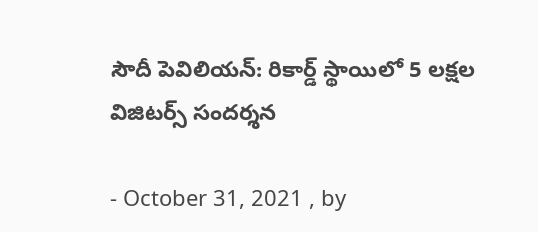సౌదీ పెవిలియన్: రికార్డ్ స్థాయిలో 5 లక్షల విజిటర్స్ సందర్శన

- October 31, 2021 , by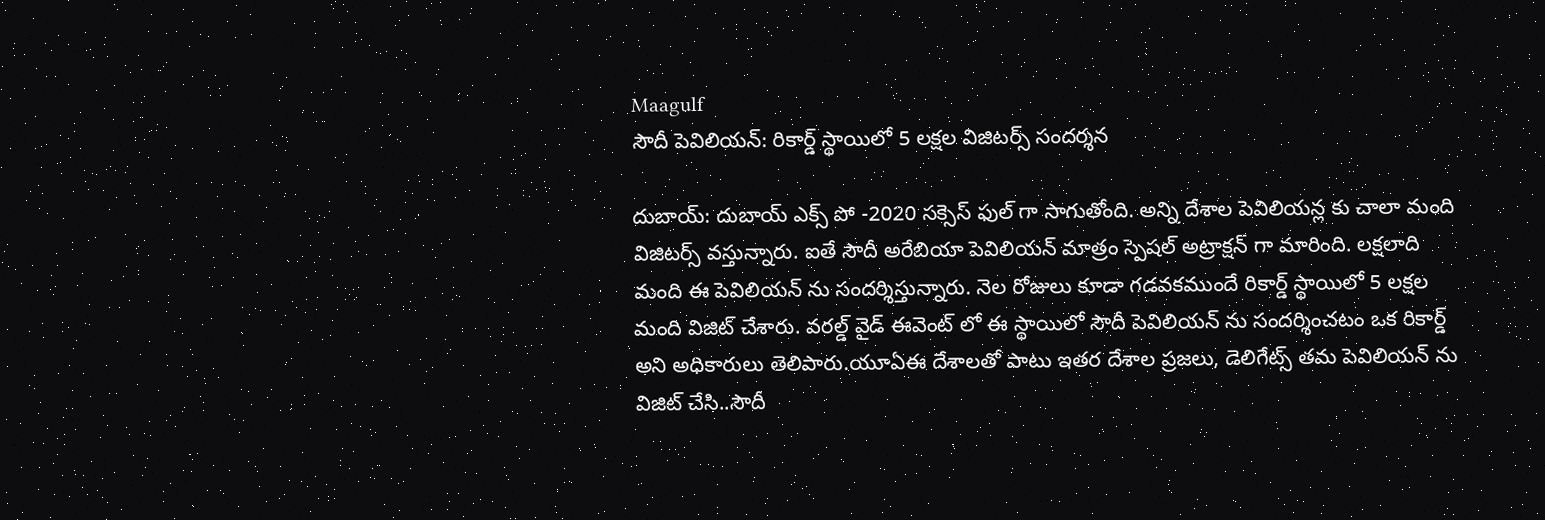Maagulf
సౌదీ పెవిలియన్: రికార్డ్ స్థాయిలో 5 లక్షల విజిటర్స్ సందర్శన

దుబాయ్: దుబాయ్ ఎక్స్ పో -2020 సక్సెస్ ఫుల్ గా సాగుతోంది. అన్ని దేశాల పెవిలియన్ల కు చాలా మంది విజిటర్స్ వస్తున్నారు. ఐతే సౌదీ అరేబియా పెవిలియన్ మాత్రం స్పెషల్ అట్రాక్షన్ గా మారింది. లక్షలాది మంది ఈ పెవిలియన్ ను సందర్శిస్తున్నారు. నెల రోజులు కూడా గడవకముందే రికార్డ్ స్థాయిలో 5 లక్షల మంది విజిట్ చేశారు. వరల్డ్ వైడ్ ఈవెంట్ లో ఈ స్థాయిలో సౌదీ పెవిలియన్ ను సందర్శించటం ఒక రికార్డ్ అని అధికారులు తెలిపారు.యూఏఈ దేశాలతో పాటు ఇతర దేశాల ప్రజలు, డెలిగేట్స్ తమ పెవిలియన్ ను విజిట్ చేసి..సౌదీ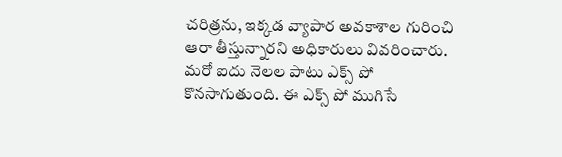చరిత్రను, ఇక్కడ వ్యాపార అవకాశాల గురించి ఆరా తీస్తున్నారని అధికారులు వివరించారు. మరో ఐదు నెలల పాటు ఎక్స్ పో కొనసాగుతుంది. ఈ ఎక్స్ పో ముగిసే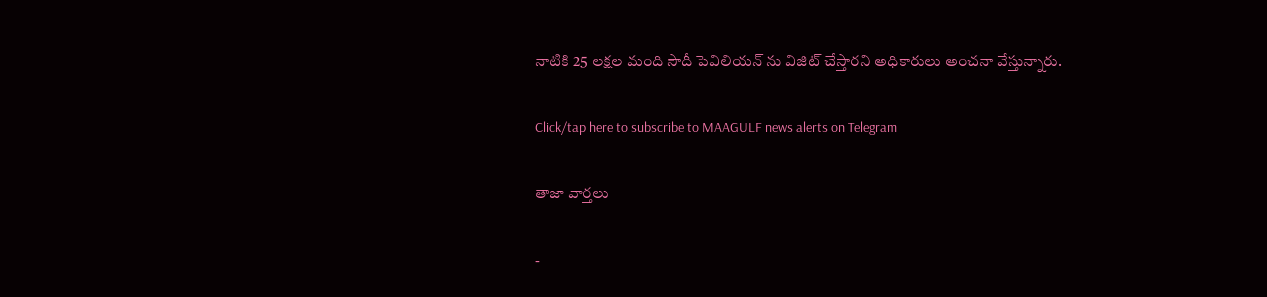నాటికి 25 లక్షల మంది సౌదీ పెవిలియన్ ను విజిట్ చేస్తారని అధికారులు అంచనా వేస్తున్నారు.

Click/tap here to subscribe to MAAGULF news alerts on Telegram

తాజా వార్తలు

-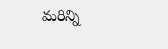మరిన్ని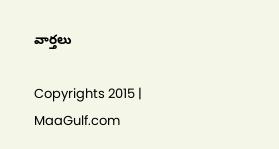వార్తలు

Copyrights 2015 | MaaGulf.com